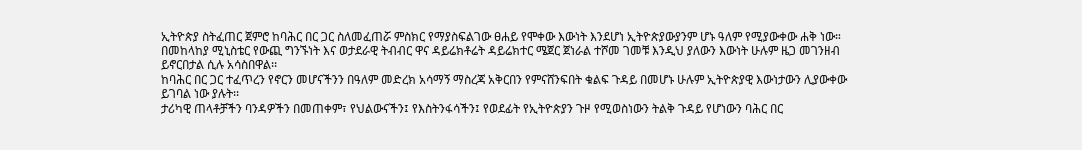ኢትዮጵያ ስትፈጠር ጀምሮ ከባሕር በር ጋር ስለመፈጠሯ ምስክር የማያስፍልገው ፀሐይ የሞቀው እውነት እንደሆነ ኢትዮጵያውያንም ሆኑ ዓለም የሚያውቀው ሐቅ ነው።
በመከላከያ ሚኒስቴር የውጪ ግንኙነት እና ወታደራዊ ትብብር ዋና ዳይሬክቶሬት ዳይሬክተር ሜጀር ጀነራል ተሾመ ገመቹ እንዲህ ያለውን እውነት ሁሉም ዜጋ መገንዘብ ይኖርበታል ሲሉ አሳስበዋል፡፡
ከባሕር በር ጋር ተፈጥረን የኖርን መሆናችንን በዓለም መድረክ አሳማኝ ማስረጃ አቅርበን የምናሸንፍበት ቁልፍ ጉዳይ በመሆኑ ሁሉም ኢትዮጵያዊ እውነታውን ሊያውቀው ይገባል ነው ያሉት፡፡
ታሪካዊ ጠላቶቻችን ባንዳዎችን በመጠቀም፣ የህልውናችን፤ የእስትንፋሳችን፤ የወደፊት የኢትዮጵያን ጉዞ የሚወስነውን ትልቅ ጉዳይ የሆነውን ባሕር በር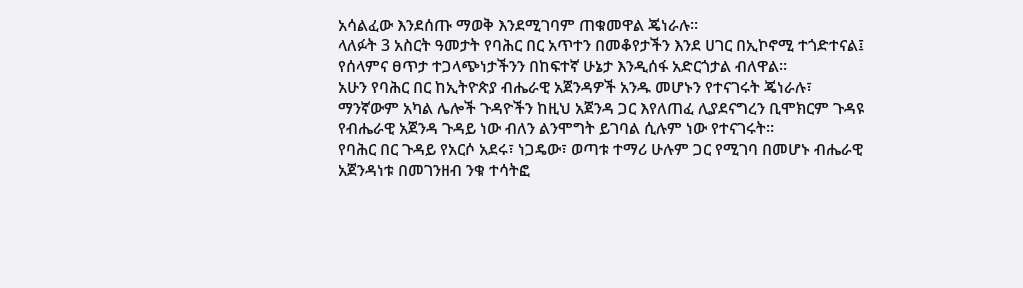አሳልፈው እንደሰጡ ማወቅ እንደሚገባም ጠቁመዋል ጄነራሉ፡፡
ላለፉት 3 አስርት ዓመታት የባሕር በር አጥተን በመቆየታችን እንደ ሀገር በኢኮኖሚ ተጎድተናል፤ የሰላምና ፀጥታ ተጋላጭነታችንን በከፍተኛ ሁኔታ እንዲሰፋ አድርጎታል ብለዋል፡፡
አሁን የባሕር በር ከኢትዮጵያ ብሔራዊ አጀንዳዎች አንዱ መሆኑን የተናገሩት ጄነራሉ፣ ማንኛውም አካል ሌሎች ጉዳዮችን ከዚህ አጀንዳ ጋር እየለጠፈ ሊያደናግረን ቢሞክርም ጉዳዩ የብሔራዊ አጀንዳ ጉዳይ ነው ብለን ልንሞግት ይገባል ሲሉም ነው የተናገሩት።
የባሕር በር ጉዳይ የአርሶ አደሩ፣ ነጋዴው፣ ወጣቱ ተማሪ ሁሉም ጋር የሚገባ በመሆኑ ብሔራዊ አጀንዳነቱ በመገንዘብ ንቁ ተሳትፎ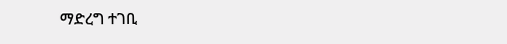ማድረግ ተገቢ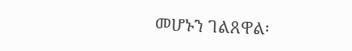መሆኑን ገልጸዋል፡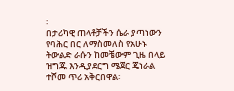፡
በታሪካዊ ጠላቶቻችን ሴራ ያጣነውን የባሕር በር ለማስመለስ የአሁኑ ትውልድ ራሱን ከመቼውም ጊዜ በላይ ዝግጁ እንዲያደርግ ሜጀር ጄነራል ተሾመ ጥሪ አቅርበዋል፡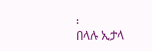፡
በላሉ ኢታላ